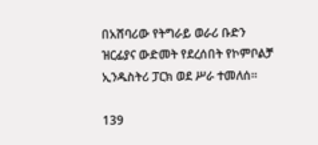በአሸባሪው የትግራይ ወራሪ ቡድን ዝርፊያና ውድመት የደረሰበት የኮምቦልቻ ኢንዱስትሪ ፓርክ ወደ ሥራ ተመለሰ፡፡

139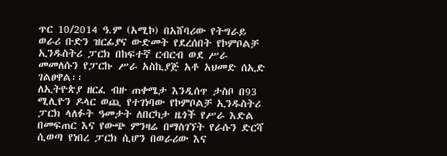ጥር 10/2014 ዓ.ም (አሚኮ) በአሸባሪው የትግራይ ወራሪ ቡድን ዝርፊያና ውድመት የደረሰበት የኮምቦልቻ ኢንዱስትሪ ፓርክ በከፍተኛ ርብርብ ወደ ሥራ መመለሱን የፓርኩ ሥራ አስኪያጅ አቶ አህመድ ሰኢድ ገልፀዋል፡፡
ለኢትዮጵያ ዘርፈ ብዙ ጠቀሜታ እንዲሰጥ ታስቦ በ93 ሚሊዮን ዶላር ወጪ የተገነባው የኮምቦልቻ ኢንዱስትሪ ፓርክ ላለፉት ዓመታት ለበርካታ ዜጎች የሥራ እድል በመፍጠር እና የውጭ ምንዛሬ በማስገኘት የራሱን ድርሻ ሲወጣ የነበረ ፓርክ ሲሆን በወራሪው እና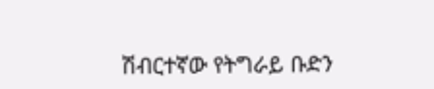ሽብርተኛው የትግራይ ቡድን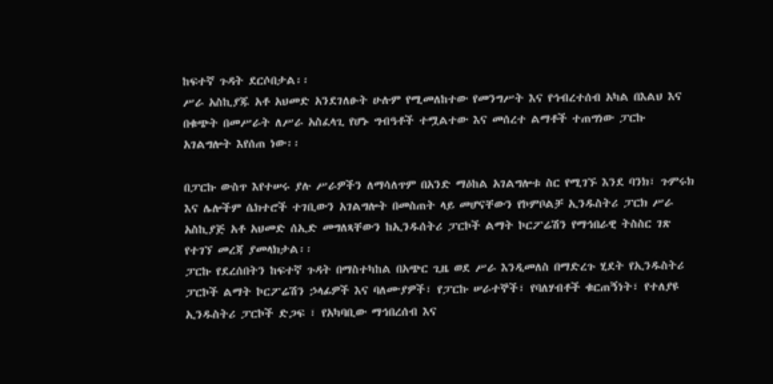ከፍተኛ ጉዳት ደርሶበታል፡፡
ሥራ አስኪያጁ አቶ አህመድ አንደገለፁት ሁሉም የሚመለከተው የመንግሥት እና የኅብረተሰብ አካል በእልህ እና በቁጭት በመሥራት ለሥራ አስፈላጊ የሆኑ ግብዓቶች ተሟልተው እና መሰረተ ልማቶች ተጠግነው ፓርኩ አገልግሎት እየሰጠ ነው፡፡

በፓርኩ ውስጥ እየተሠሩ ያሉ ሥራዎችን ለማሳለጥም በአንድ ማዕከል አገልግሎቱ ስር የሚገኙ እንደ ባንክ፣ ጉምሩክ እና ሌሎችም ሴክተሮች ተገቢውን አገልግሎት በመስጠት ላይ መሆናቸውን የኮምቦልቻ ኢንዱስትሪ ፓርክ ሥራ አስኪያጅ አቶ አህመድ ሰኢድ መግለጻቸውን ከኢንዱሰትሪ ፓርኮች ልማት ኮርፖሬሽን የማኅበራዊ ትስስር ገጽ የተገኘ መረጃ ያመላክታል፡፡
ፓርኩ የደረሰበትን ከፍተኛ ጉዳት በማስተካከል በአጭር ጊዜ ወደ ሥራ እንዲመለስ በማድረጉ ሂደት የኢንዱስትሪ ፓርኮች ልማት ኮርፖሬሽን ኃላፊዎች እና ባለሙያዎች፣ የፓርኩ ሠራተኞች፣ የባለሃብቶች ቁርጠኝነት፣ የተለያዩ ኢንዱስትሪ ፓርኮች ድጋፍ ፣ የአካባቢው ማኅበረሰብ እና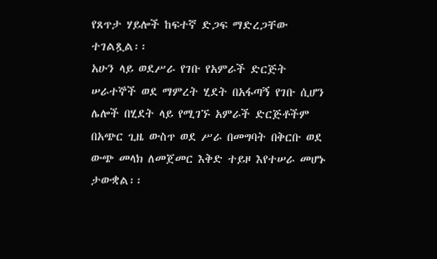የጸጥታ ሃይሎች ከፍተኛ ድጋፍ ማድረጋቸው ተገልጿል፡፡
አሁን ላይ ወደሥራ የገቡ የአምራች ድርጅት ሠራተኞች ወደ ማምረት ሂደት በአፋጣኝ የገቡ ሲሆን ሌሎች በሂደት ላይ የሚገኙ አምራች ድርጅቶችም በአጭር ጊዜ ውስጥ ወደ ሥራ በመግባት በቅርቡ ወደ ውጭ መላክ ለመጀመር እቅድ ተይዞ እየተሠራ መሆኑ ታውቋል፡፡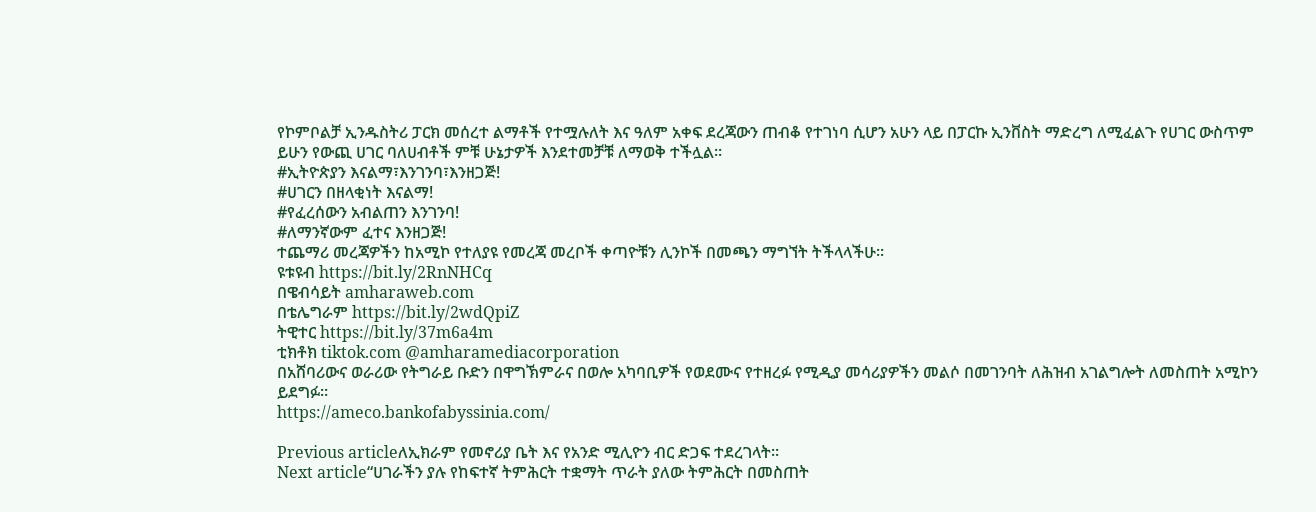የኮምቦልቻ ኢንዱስትሪ ፓርክ መሰረተ ልማቶች የተሟሉለት እና ዓለም አቀፍ ደረጃውን ጠብቆ የተገነባ ሲሆን አሁን ላይ በፓርኩ ኢንቨስት ማድረግ ለሚፈልጉ የሀገር ውስጥም ይሁን የውጪ ሀገር ባለሀብቶች ምቹ ሁኔታዎች እንደተመቻቹ ለማወቅ ተችሏል፡፡
#ኢትዮጵያን እናልማ፣እንገንባ፣እንዘጋጅ!
#ሀገርን በዘላቂነት እናልማ!
#የፈረሰውን አብልጠን እንገንባ!
#ለማንኛውም ፈተና እንዘጋጅ!
ተጨማሪ መረጃዎችን ከአሚኮ የተለያዩ የመረጃ መረቦች ቀጣዮቹን ሊንኮች በመጫን ማግኘት ትችላላችሁ፡፡
ዩቱዩብ https://bit.ly/2RnNHCq
በዌብሳይት amharaweb.com
በቴሌግራም https://bit.ly/2wdQpiZ
ትዊተር https://bit.ly/37m6a4m
ቲክቶክ tiktok.com @amharamediacorporation
በአሸባሪውና ወራሪው የትግራይ ቡድን በዋግኽምራና በወሎ አካባቢዎች የወደሙና የተዘረፉ የሚዲያ መሳሪያዎችን መልሶ በመገንባት ለሕዝብ አገልግሎት ለመስጠት አሚኮን ይደግፉ።
https://ameco.bankofabyssinia.com/

Previous articleለኢክራም የመኖሪያ ቤት እና የአንድ ሚሊዮን ብር ድጋፍ ተደረገላት፡፡
Next article“ሀገራችን ያሉ የከፍተኛ ትምሕርት ተቋማት ጥራት ያለው ትምሕርት በመስጠት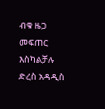ብቁ ዜጋ መፍጠር እስካልቻሉ ድረስ አዳዲስ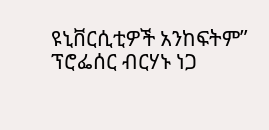ዩኒቨርሲቲዎች አንከፍትም” ፕሮፌሰር ብርሃኑ ነጋ